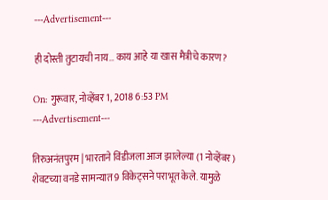---Advertisement---

ही दोस्ती तुटायची नाय… काय आहे या खास मैत्रीचे कारण?

On: गुरूवार, नोव्हेंबर 1, 2018 6:53 PM
---Advertisement---

तिरुअनंतपुरम | भारताने विंडीजला आज झालेल्या (1 नोव्हेंबर) शेवटच्या वनडे सामन्यात 9 विकेट्सने पराभूत केले. यामुळे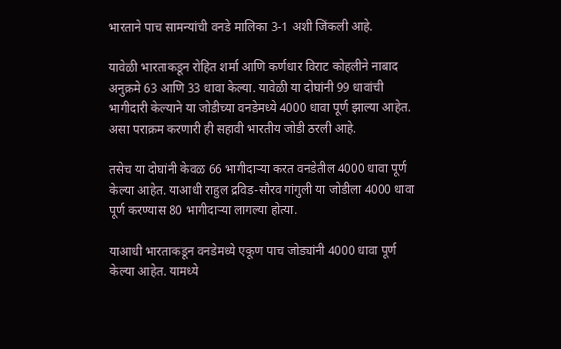भारताने पाच सामन्यांची वनडे मालिका 3-1 अशी जिंकली आहे.

यावेळी भारताकडून रोहित शर्मा आणि कर्णधार विराट कोहलीने नाबाद अनुक्रमे 63 आणि 33 धावा केल्या. यावेळी या दोघांनी 99 धावांची भागीदारी केल्याने या जोडीच्या वनडेमध्ये 4000 धावा पूर्ण झाल्या आहेत. असा पराक्रम करणारी ही सहावी भारतीय जोडी ठरली आहे.

तसेच या दोघांनी केवळ 66 भागीदाऱ्या करत वनडेतील 4000 धावा पूर्ण केल्या आहेत. याआधी राहुल द्रविड-सौरव गांगुली या जोडीला 4000 धावा पूर्ण करण्यास 80 भागीदाऱ्या लागल्या होत्या.

याआधी भारताकडून वनडेमध्ये एकूण पाच जोड्यांनी 4000 धावा पूर्ण केल्या आहेत. यामध्ये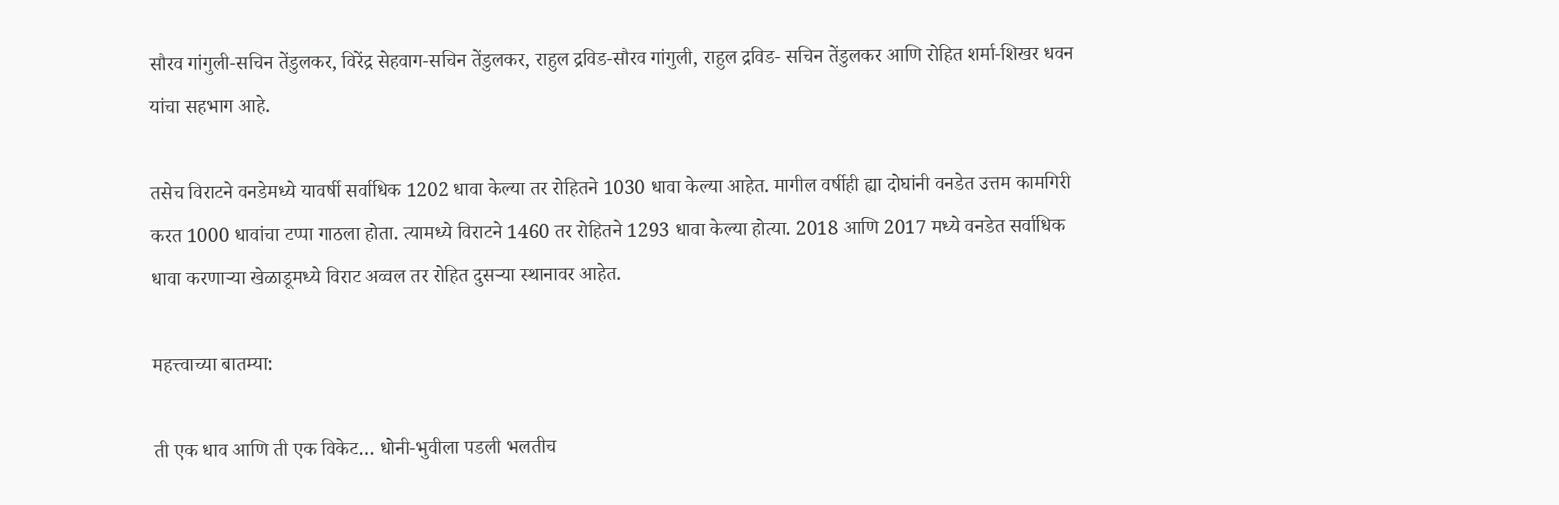सौरव गांगुली-सचिन तेंडुलकर, विरेंद्र सेहवाग-सचिन तेंडुलकर, राहुल द्रविड-सौरव गांगुली, राहुल द्रविड- सचिन तेंडुलकर आणि रोहित शर्मा-शिखर धवन यांचा सहभाग आहे.

तसेच विराटने वनडेमध्ये यावर्षी सर्वाधिक 1202 धावा केल्या तर रोहितने 1030 धावा केल्या आहेत. मागील वर्षीही ह्या दोघांनी वनडेत उत्तम कामगिरी करत 1000 धावांचा टप्पा गाठला होता. त्यामध्ये विराटने 1460 तर रोहितने 1293 धावा केल्या होत्या. 2018 आणि 2017 मध्ये वनडेत सर्वाधिक धावा करणाऱ्या खेळाडूमध्ये विराट अव्वल तर रोहित दुसऱ्या स्थानावर आहेत.

महत्त्वाच्या बातम्या:

ती एक धाव आणि ती एक विकेट… धोनी-भुवीला पडली भलतीच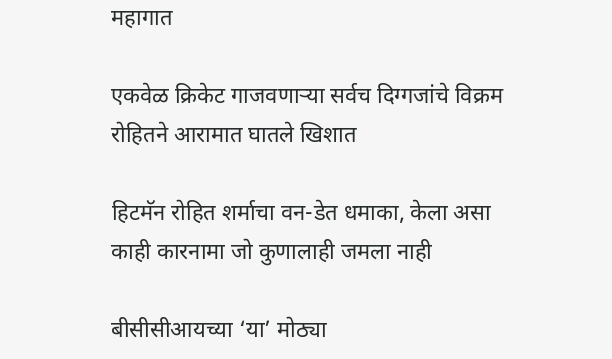महागात

एकवेळ क्रिकेट गाजवणाऱ्या सर्वच दिग्गजांचे विक्रम रोहितने आरामात घातले खिशात

हिटमॅन रोहित शर्माचा वन-डेत धमाका, केला असा काही कारनामा जो कुणालाही जमला नाही

बीसीसीआयच्या ‘या’ मोठ्या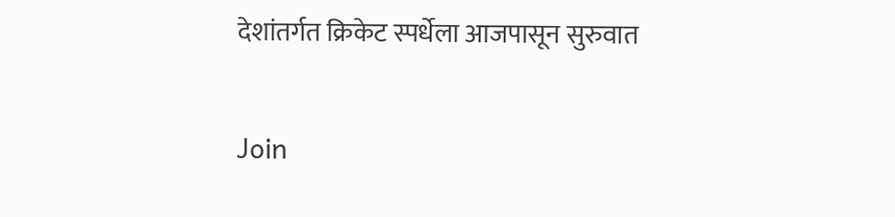देशांतर्गत क्रिकेट स्पर्धेला आजपासून सुरुवात

Join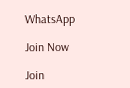WhatsApp

Join Now

Join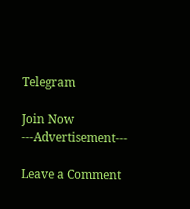Telegram

Join Now
---Advertisement---

Leave a Comment